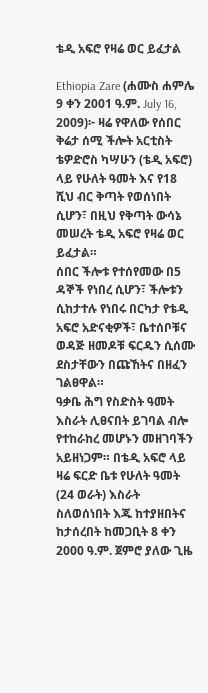ቴዲ አፍሮ የዛሬ ወር ይፈታል

Ethiopia Zare (ሐሙስ ሐምሌ 9 ቀን 2001 ዓ.ም. July 16, 2009)፦ ዛሬ የዋለው የሰበር ቅሬታ ሰሚ ችሎት አርቲስት ቴዎድሮስ ካሣሁን (ቴዲ አፍሮ) ላይ የሁለት ዓመት እና የ18 ሺህ ብር ቅጣት የወሰነበት ሲሆን፣ በዚህ የቅጣት ውሳኔ መሠረት ቴዲ አፍሮ የዛሬ ወር ይፈታል።
ሰበር ችሎቱ የተሰየመው በ5 ዳኞች የነበረ ሲሆን፣ ችሎቱን ሲከታተሉ የነበሩ በርካታ የቴዲ አፍሮ አድናቂዎች፣ ቤተሰቦቹና ወዳጅ ዘመዶቹ ፍርዱን ሲሰሙ ደስታቸውን በጩኸትና በዘፈን ገልፀዋል።
ዓቃቤ ሕግ የስድስት ዓመት እስራት ሊፀናበት ይገባል ብሎ የተከራከረ መሆኑን መዘገባችን አይዘነጋም። በቴዲ አፍሮ ላይ ዛሬ ፍርድ ቤቱ የሁለት ዓመት (24 ወራት) እስራት ስለወሰነበት እጁ ከተያዘበትና ከታሰረበት ከመጋቢት 8 ቀን 2000 ዓ.ም. ጀምሮ ያለው ጊዜ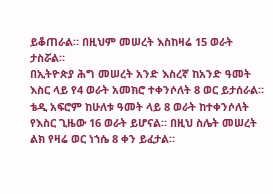ይቆጠራል። በዚህም መሠረት እስከዛሬ 15 ወራት ታስሯል።
በኢትዮጵያ ሕግ መሠረት አንድ እስረኛ ከአንድ ዓመት እስር ላይ የ4 ወራት አመክሮ ተቀንሶለት 8 ወር ይታሰራል። ቴዲ አፍሮም ከሁለቱ ዓመት ላይ 8 ወራት ከተቀንሶለት የእስር ጊዜው 16 ወራት ይሆናል። በዚህ ስሌት መሠረት ልክ የዛሬ ወር ነኀሴ 8 ቀን ይፈታል።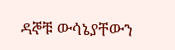ዳኞቹ ውሳኔያቸውን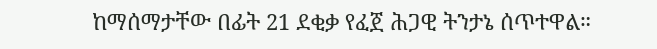ከማሰማታቸው በፊት 21 ደቂቃ የፈጀ ሕጋዊ ትንታኔ ሰጥተዋል።